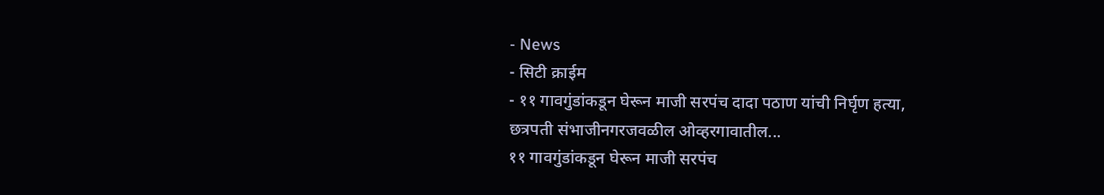- News
- सिटी क्राईम
- ११ गावगुंडांकडून घेरून माजी सरपंच दादा पठाण यांची निर्घृण हत्या, छत्रपती संभाजीनगरजवळील ओव्हरगावातील...
११ गावगुंडांकडून घेरून माजी सरपंच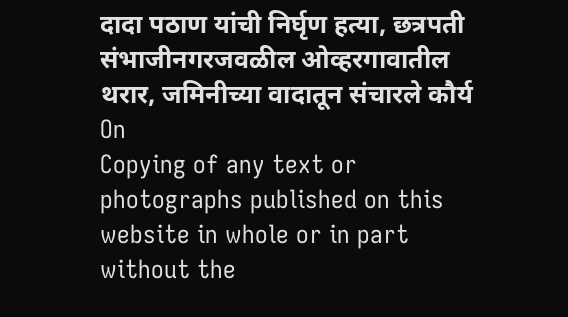दादा पठाण यांची निर्घृण हत्या, छत्रपती संभाजीनगरजवळील ओव्हरगावातील थरार, जमिनीच्या वादातून संचारले कौर्य
On
Copying of any text or photographs published on this website in whole or in part without the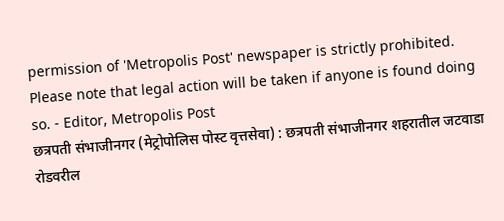permission of 'Metropolis Post' newspaper is strictly prohibited. Please note that legal action will be taken if anyone is found doing so. - Editor, Metropolis Post
छत्रपती संभाजीनगर (मेट्रोपोलिस पोस्ट वृत्तसेवा) : छत्रपती संभाजीनगर शहरातील जटवाडा रोडवरील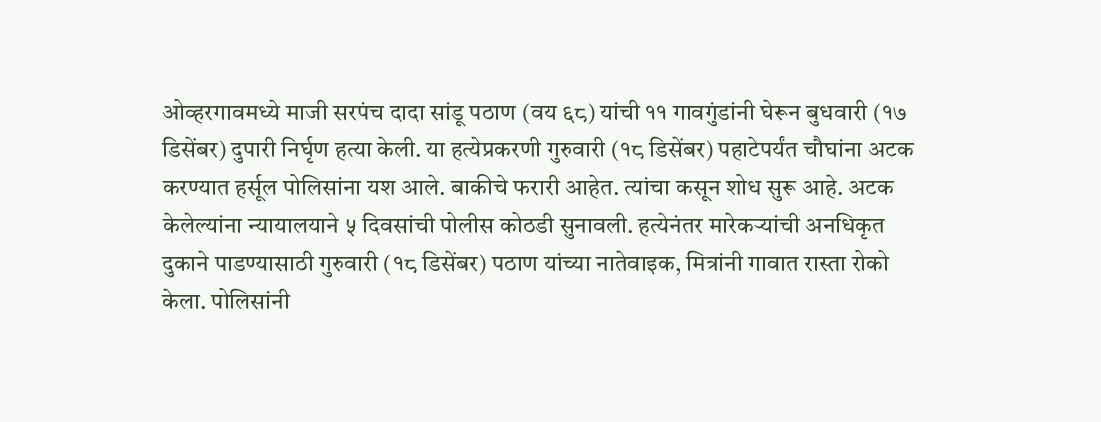ओव्हरगावमध्ये माजी सरपंच दादा सांडू पठाण (वय ६८) यांची ११ गावगुंडांनी घेरून बुधवारी (१७ डिसेंबर) दुपारी निर्घृण हत्या केली. या हत्येप्रकरणी गुरुवारी (१८ डिसेंबर) पहाटेपर्यंत चौघांना अटक करण्यात हर्सूल पोलिसांना यश आले. बाकीचे फरारी आहेत. त्यांचा कसून शोध सुरू आहे. अटक केलेल्यांना न्यायालयाने ५ दिवसांची पोलीस कोठडी सुनावली. हत्येनंतर मारेकऱ्यांची अनधिकृत दुकाने पाडण्यासाठी गुरुवारी (१८ डिसेंबर) पठाण यांच्या नातेवाइक, मित्रांनी गावात रास्ता रोको केला. पोलिसांनी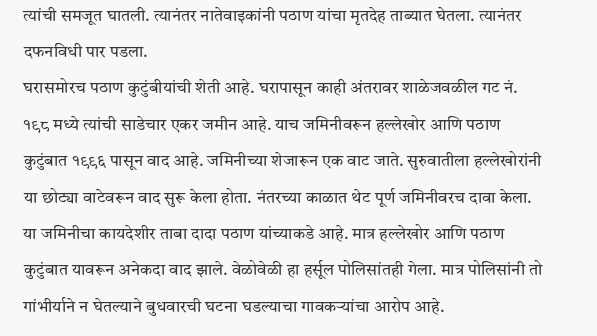त्यांची समजूत घातली. त्यानंतर नातेवाइकांनी पठाण यांचा मृतदेह ताब्यात घेतला. त्यानंतर दफनविधी पार पडला.
घरासमोरच पठाण कुटुंबीयांची शेती आहे. घरापासून काही अंतरावर शाळेजवळील गट नं. १९८ मध्ये त्यांची साडेचार एकर जमीन आहे. याच जमिनीवरून हल्लेखोर आणि पठाण कुटुंबात १९९६ पासून वाद आहे. जमिनीच्या शेजारून एक वाट जाते. सुरुवातीला हल्लेखोरांनी या छोट्या वाटेवरून वाद सुरू केला होता. नंतरच्या काळात थेट पूर्ण जमिनीवरच दावा केला. या जमिनीचा कायदेशीर ताबा दादा पठाण यांच्याकडे आहे. मात्र हल्लेखोर आणि पठाण कुटुंबात यावरून अनेकदा वाद झाले. वेळोवेळी हा हर्सूल पोलिसांतही गेला. मात्र पोलिसांनी तो गांभीर्याने न घेतल्याने बुधवारची घटना घडल्याचा गावकऱ्यांचा आरोप आहे.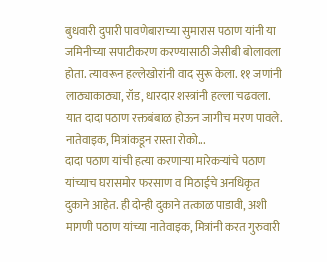बुधवारी दुपारी पावणेबाराच्या सुमारास पठाण यांनी या जमिनीच्या सपाटीकरण करण्यासाठी जेसीबी बोलावला होता. त्यावरून हल्लेखोरांनी वाद सुरू केला. ११ जणांनी लाठ्याकाठ्या, रॉड, धारदार शस्त्रांनी हल्ला चढवला. यात दादा पठाण रक्तबंबाळ होऊन जागीच मरण पावले.
नातेवाइक, मित्रांकडून रास्ता रोको...
दादा पठाण यांची हत्या करणाऱ्या मारेकऱ्यांचे पठाण यांच्याच घरासमोर फरसाण व मिठाईचे अनधिकृत दुकाने आहेत. ही दोन्ही दुकाने तत्काळ पाडावी, अशी मागणी पठाण यांच्या नातेवाइक, मित्रांनी करत गुरुवारी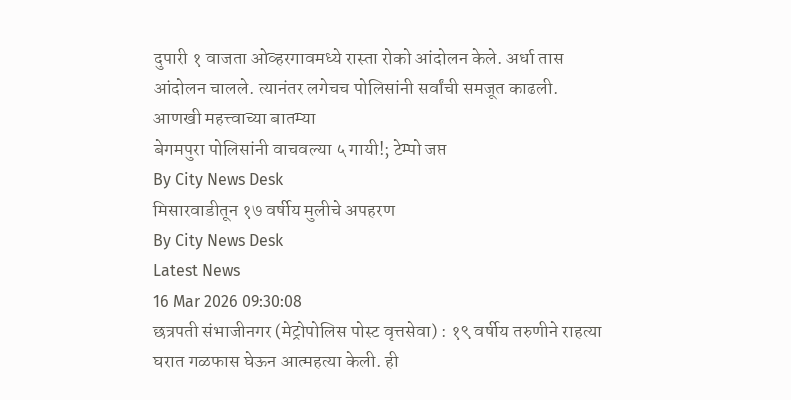दुपारी १ वाजता ओव्हरगावमध्ये रास्ता रोको आंदोलन केले. अर्धा तास आंदोलन चालले. त्यानंतर लगेचच पोलिसांनी सर्वांची समजूत काढली.
आणखी महत्त्वाच्या बातम्या
बेगमपुरा पोलिसांनी वाचवल्या ५ गायी!; टेम्पो जप्त
By City News Desk
मिसारवाडीतून १७ वर्षीय मुलीचे अपहरण
By City News Desk
Latest News
16 Mar 2026 09:30:08
छत्रपती संभाजीनगर (मेट्रोपोलिस पोस्ट वृत्तसेवा) : १९ वर्षीय तरुणीने राहत्या घरात गळफास घेऊन आत्महत्या केली. ही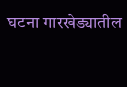घटना गारखेड्यातील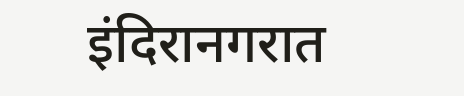इंदिरानगरात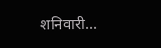शनिवारी...